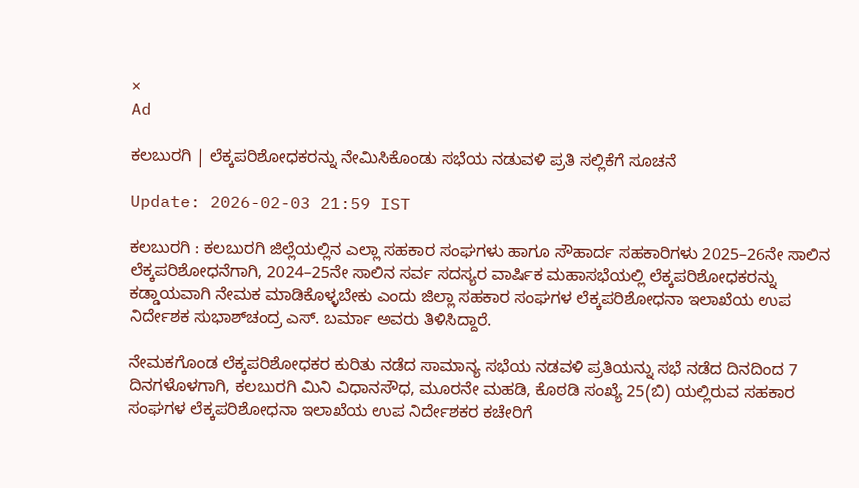×
Ad

ಕಲಬುರಗಿ | ಲೆಕ್ಕಪರಿಶೋಧಕರನ್ನು ನೇಮಿಸಿಕೊಂಡು ಸಭೆಯ ನಡುವಳಿ ಪ್ರತಿ ಸಲ್ಲಿಕೆಗೆ ಸೂಚನೆ

Update: 2026-02-03 21:59 IST

ಕಲಬುರಗಿ : ಕಲಬುರಗಿ ಜಿಲ್ಲೆಯಲ್ಲಿನ ಎಲ್ಲಾ ಸಹಕಾರ ಸಂಘಗಳು ಹಾಗೂ ಸೌಹಾರ್ದ ಸಹಕಾರಿಗಳು 2025–26ನೇ ಸಾಲಿನ ಲೆಕ್ಕಪರಿಶೋಧನೆಗಾಗಿ, 2024–25ನೇ ಸಾಲಿನ ಸರ್ವ ಸದಸ್ಯರ ವಾರ್ಷಿಕ ಮಹಾಸಭೆಯಲ್ಲಿ ಲೆಕ್ಕಪರಿಶೋಧಕರನ್ನು ಕಡ್ಡಾಯವಾಗಿ ನೇಮಕ ಮಾಡಿಕೊಳ್ಳಬೇಕು ಎಂದು ಜಿಲ್ಲಾ ಸಹಕಾರ ಸಂಘಗಳ ಲೆಕ್ಕಪರಿಶೋಧನಾ ಇಲಾಖೆಯ ಉಪ ನಿರ್ದೇಶಕ ಸುಭಾಶ್‌ಚಂದ್ರ ಎಸ್. ಬರ್ಮಾ ಅವರು ತಿಳಿಸಿದ್ದಾರೆ.

ನೇಮಕಗೊಂಡ ಲೆಕ್ಕಪರಿಶೋಧಕರ ಕುರಿತು ನಡೆದ ಸಾಮಾನ್ಯ ಸಭೆಯ ನಡವಳಿ ಪ್ರತಿಯನ್ನು ಸಭೆ ನಡೆದ ದಿನದಿಂದ 7 ದಿನಗಳೊಳಗಾಗಿ, ಕಲಬುರಗಿ ಮಿನಿ ವಿಧಾನಸೌಧ, ಮೂರನೇ ಮಹಡಿ, ಕೊಠಡಿ ಸಂಖ್ಯೆ 25(ಬಿ) ಯಲ್ಲಿರುವ ಸಹಕಾರ ಸಂಘಗಳ ಲೆಕ್ಕಪರಿಶೋಧನಾ ಇಲಾಖೆಯ ಉಪ ನಿರ್ದೇಶಕರ ಕಚೇರಿಗೆ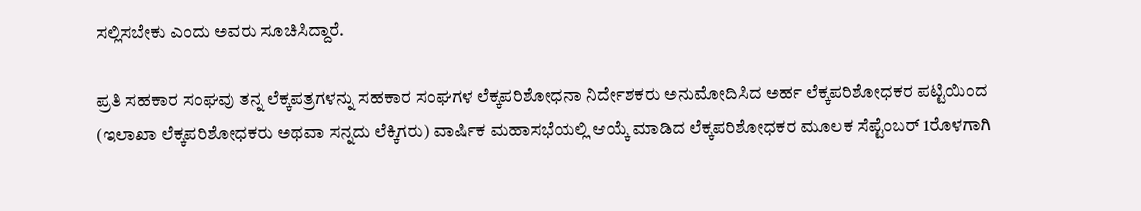ಸಲ್ಲಿಸಬೇಕು ಎಂದು ಅವರು ಸೂಚಿಸಿದ್ದಾರೆ.

ಪ್ರತಿ ಸಹಕಾರ ಸಂಘವು ತನ್ನ ಲೆಕ್ಕಪತ್ರಗಳನ್ನು ಸಹಕಾರ ಸಂಘಗಳ ಲೆಕ್ಕಪರಿಶೋಧನಾ ನಿರ್ದೇಶಕರು ಅನುಮೋದಿಸಿದ ಅರ್ಹ ಲೆಕ್ಕಪರಿಶೋಧಕರ ಪಟ್ಟಿಯಿಂದ (ಇಲಾಖಾ ಲೆಕ್ಕಪರಿಶೋಧಕರು ಅಥವಾ ಸನ್ನದು ಲೆಕ್ಕಿಗರು) ವಾರ್ಷಿಕ ಮಹಾಸಭೆಯಲ್ಲಿ ಆಯ್ಕೆ ಮಾಡಿದ ಲೆಕ್ಕಪರಿಶೋಧಕರ ಮೂಲಕ ಸೆಪ್ಟೆಂಬರ್ 1ರೊಳಗಾಗಿ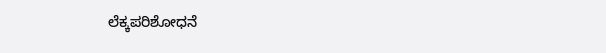ಲೆಕ್ಕಪರಿಶೋಧನೆ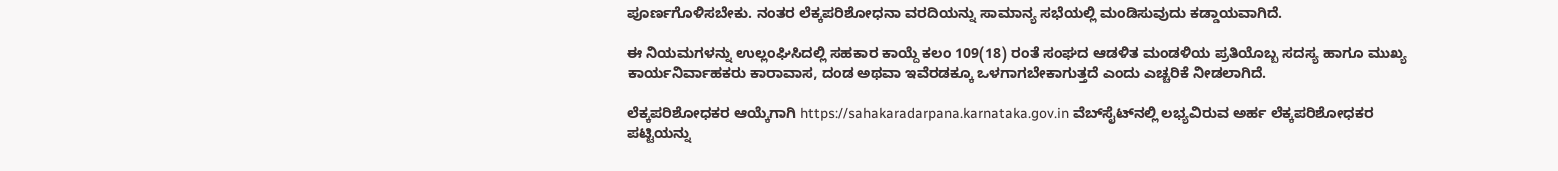ಪೂರ್ಣಗೊಳಿಸಬೇಕು. ನಂತರ ಲೆಕ್ಕಪರಿಶೋಧನಾ ವರದಿಯನ್ನು ಸಾಮಾನ್ಯ ಸಭೆಯಲ್ಲಿ ಮಂಡಿಸುವುದು ಕಡ್ಡಾಯವಾಗಿದೆ.

ಈ ನಿಯಮಗಳನ್ನು ಉಲ್ಲಂಘಿಸಿದಲ್ಲಿ ಸಹಕಾರ ಕಾಯ್ದೆ ಕಲಂ 109(18) ರಂತೆ ಸಂಘದ ಆಡಳಿತ ಮಂಡಳಿಯ ಪ್ರತಿಯೊಬ್ಬ ಸದಸ್ಯ ಹಾಗೂ ಮುಖ್ಯ ಕಾರ್ಯನಿರ್ವಾಹಕರು ಕಾರಾವಾಸ, ದಂಡ ಅಥವಾ ಇವೆರಡಕ್ಕೂ ಒಳಗಾಗಬೇಕಾಗುತ್ತದೆ ಎಂದು ಎಚ್ಚರಿಕೆ ನೀಡಲಾಗಿದೆ.

ಲೆಕ್ಕಪರಿಶೋಧಕರ ಆಯ್ಕೆಗಾಗಿ https://sahakaradarpana.karnataka.gov.in ವೆಬ್‌ಸೈಟ್‌ನಲ್ಲಿ ಲಭ್ಯವಿರುವ ಅರ್ಹ ಲೆಕ್ಕಪರಿಶೋಧಕರ ಪಟ್ಟಿಯನ್ನು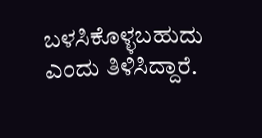ಬಳಸಿಕೊಳ್ಳಬಹುದು ಎಂದು ತಿಳಿಸಿದ್ದಾರೆ.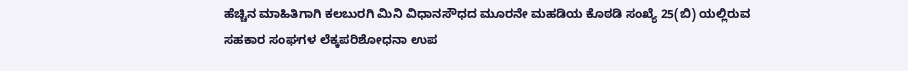ಹೆಚ್ಚಿನ ಮಾಹಿತಿಗಾಗಿ ಕಲಬುರಗಿ ಮಿನಿ ವಿಧಾನಸೌಧದ ಮೂರನೇ ಮಹಡಿಯ ಕೊಠಡಿ ಸಂಖ್ಯೆ 25(ಬಿ) ಯಲ್ಲಿರುವ ಸಹಕಾರ ಸಂಘಗಳ ಲೆಕ್ಕಪರಿಶೋಧನಾ ಉಪ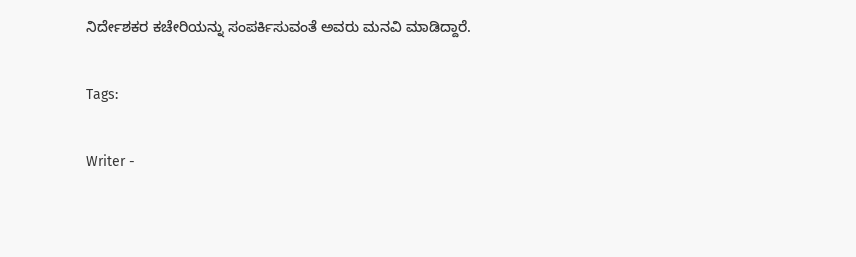ನಿರ್ದೇಶಕರ ಕಚೇರಿಯನ್ನು ಸಂಪರ್ಕಿಸುವಂತೆ ಅವರು ಮನವಿ ಮಾಡಿದ್ದಾರೆ.

Tags:

Writer -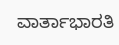ವಾರ್ತಾಭಾರತಿ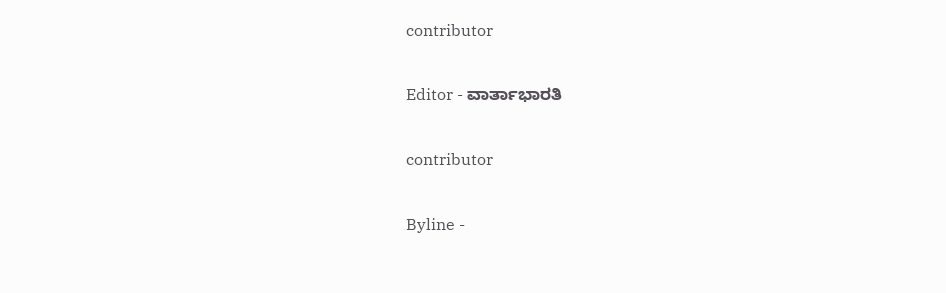contributor

Editor - ವಾರ್ತಾಭಾರತಿ

contributor

Byline -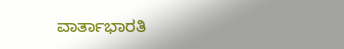ವಾರ್ತಾಭಾರತಿ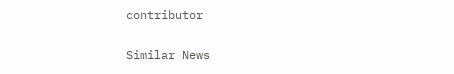contributor

Similar News